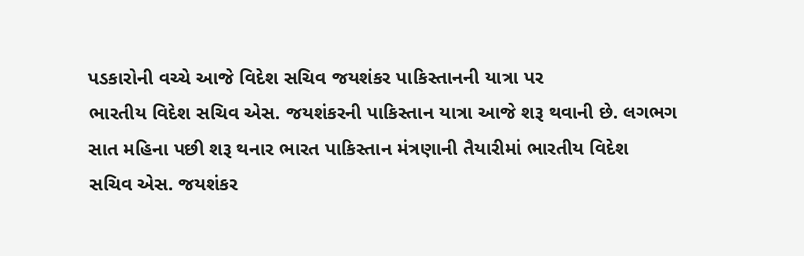પડકારોની વચ્ચે આજે વિદેશ સચિવ જયશંકર પાકિસ્તાનની યાત્રા પર
ભારતીય વિદેશ સચિવ એસ. જયશંકરની પાકિસ્તાન યાત્રા આજે શરૂ થવાની છે. લગભગ
સાત મહિના પછી શરૂ થનાર ભારત પાકિસ્તાન મંત્રણાની તૈયારીમાં ભારતીય વિદેશ
સચિવ એસ. જયશંકર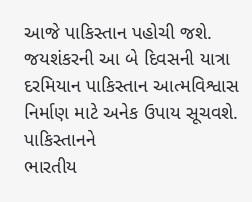આજે પાકિસ્તાન પહોચી જશે. જયશંકરની આ બે દિવસની યાત્રા
દરમિયાન પાકિસ્તાન આત્મવિશ્વાસ નિર્માણ માટે અનેક ઉપાય સૂચવશે. પાકિસ્તાનને
ભારતીય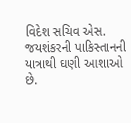વિદેશ સચિવ એસ. જયશંકરની પાકિસ્તાનની યાત્રાથી ઘણી આશાઓ છે.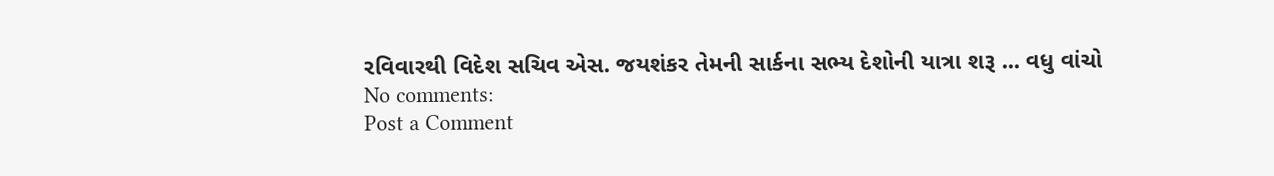રવિવારથી વિદેશ સચિવ એસ. જયશંકર તેમની સાર્કના સભ્ય દેશોની યાત્રા શરૂ ... વધુ વાંચો
No comments:
Post a Comment